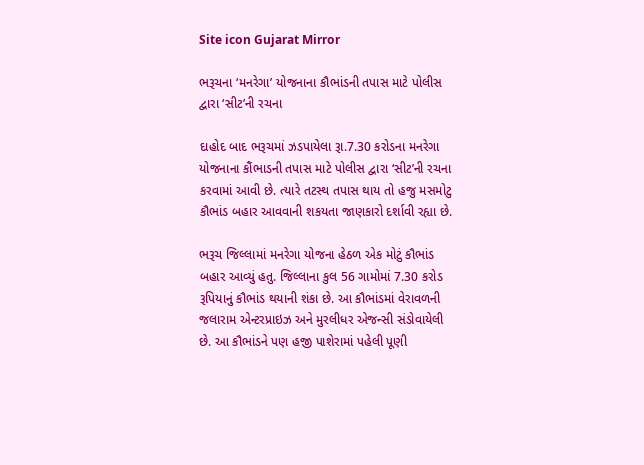Site icon Gujarat Mirror

ભરૂચના ‘મનરેગા’ યોજનાના કૌભાંડની તપાસ માટે પોલીસ દ્વારા ‘સીટ’ની રચના

દાહોદ બાદ ભરૂચમાં ઝડપાયેલા રૂા.7.30 કરોડના મનરેગા યોજનાના કૌંભાડની તપાસ માટે પોલીસ દ્વારા ‘સીટ’ની રચના કરવામાં આવી છે. ત્યારે તટસ્થ તપાસ થાય તો હજુ મસમોટુ કૌભાંડ બહાર આવવાની શકયતા જાણકારો દર્શાવી રહ્યા છે.

ભરૂચ જિલ્લામાં મનરેગા યોજના હેઠળ એક મોટું કૌભાંડ બહાર આવ્યું હતુ. જિલ્લાના કુલ 56 ગામોમાં 7.30 કરોડ રૂપિયાનું કૌભાંડ થયાની શંકા છે. આ કૌભાંડમાં વેરાવળની જલારામ એન્ટરપ્રાઇઝ અને મુરલીધર એજન્સી સંડોવાયેલી છે. આ કૌભાંડને પણ હજી પાશેરામાં પહેલી પૂણી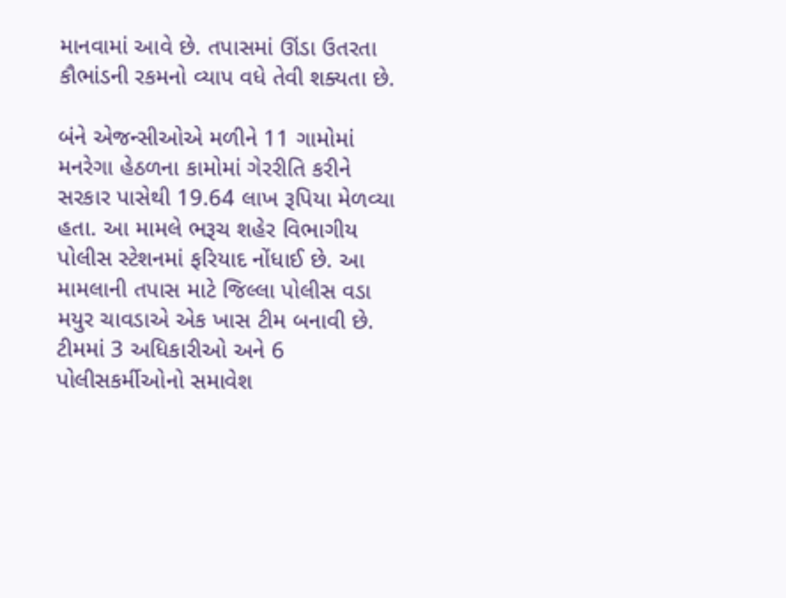માનવામાં આવે છે. તપાસમાં ઊંડા ઉતરતા કૌભાંડની રકમનો વ્યાપ વધે તેવી શક્યતા છે.

બંને એજન્સીઓએ મળીને 11 ગામોમાં મનરેગા હેઠળના કામોમાં ગેરરીતિ કરીને સરકાર પાસેથી 19.64 લાખ રૂપિયા મેળવ્યા હતા. આ મામલે ભરૂચ શહેર વિભાગીય પોલીસ સ્ટેશનમાં ફરિયાદ નોંધાઈ છે. આ મામલાની તપાસ માટે જિલ્લા પોલીસ વડા મયુર ચાવડાએ એક ખાસ ટીમ બનાવી છે. ટીમમાં 3 અધિકારીઓ અને 6 પોલીસકર્મીઓનો સમાવેશ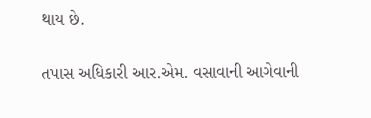થાય છે.

તપાસ અધિકારી આર.એમ. વસાવાની આગેવાની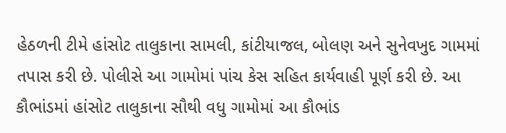હેઠળની ટીમે હાંસોટ તાલુકાના સામલી, કાંટીયાજલ, બોલણ અને સુનેવખુદ ગામમાં તપાસ કરી છે. પોલીસે આ ગામોમાં પાંચ કેસ સહિત કાર્યવાહી પૂર્ણ કરી છે. આ કૌભાંડમાં હાંસોટ તાલુકાના સૌથી વધુ ગામોમાં આ કૌભાંડ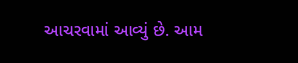આચરવામાં આવ્યું છે. આમ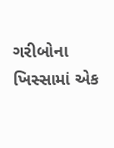ગરીબોના ખિસ્સામાં એક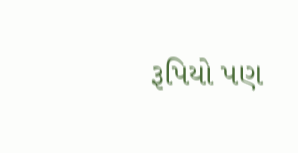રૂપિયો પણ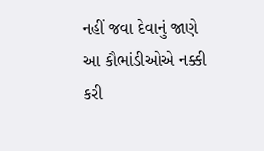નહીં જવા દેવાનું જાણે આ કૌભાંડીઓએ નક્કી કરી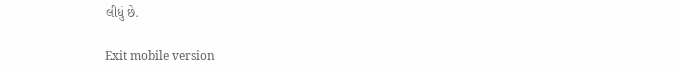લીધું છે.

Exit mobile version